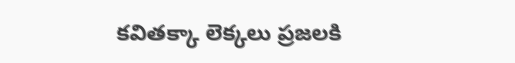కవితక్కా లెక్కలు ప్రజలకి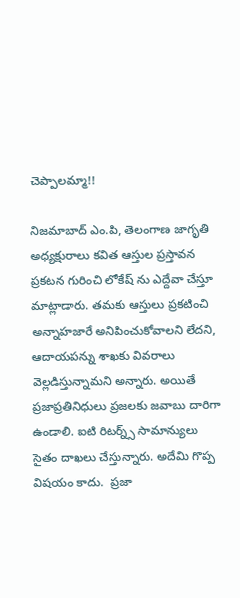చెప్పాలమ్మా!!

నిజమాబాద్ ఎం.పి, తెలంగాణ జాగృతి అధ్యక్షురాలు కవిత ఆస్తుల ప్రస్తావన ప్రకటన గురించి లోకేష్ ను ఎద్దేవా చేస్తూ మాట్లాడారు. తమకు ఆస్తులు ప్రకటించి అన్నాహజారే అనిపించుకోవాలని లేదని, ఆదాయపన్ను శాఖకు వివరాలు వెల్లడిస్తున్నామని అన్నారు. అయితే ప్రజాప్రతినిధులు ప్రజలకు జవాబు దారిగా ఉండాలి. ఐటి రిటర్న్స్ సామాన్యులు  సైతం దాఖలు చేస్తున్నారు. అదేమి గొప్ప విషయం కాదు.  ప్రజా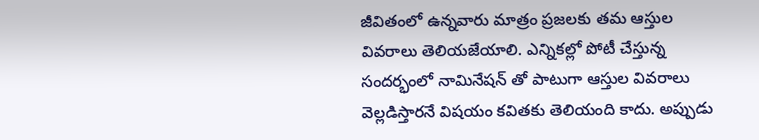జీవితంలో ఉన్నవారు మాత్రం ప్రజలకు తమ ఆస్తుల వివరాలు తెలియజేయాలి. ఎన్నికల్లో పోటీ చేస్తున్న సందర్భంలో నామినేషన్ తో పాటుగా ఆస్తుల వివరాలు వెల్లడిస్తారనే విషయం కవితకు తెలియంది కాదు. అప్పుడు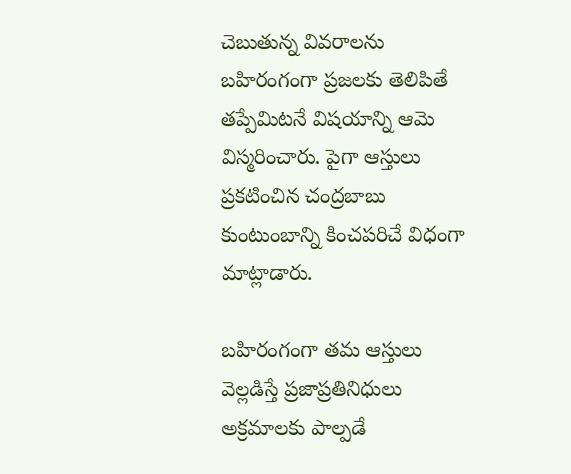చెబుతున్న వివరాలను బహిరంగంగా ప్రజలకు తెలిపితే తప్పేమిటనే విషయాన్ని ఆమె విస్మరించారు. పైగా ఆస్తులు ప్రకటించిన చంద్రబాబు కుంటుంబాన్ని కించపరిచే విధంగా మాట్లాడారు.

బహిరంగంగా తమ ఆస్తులు వెల్లడిస్తే ప్రజాప్రతినిధులు అక్రమాలకు పాల్పడే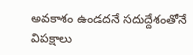అవకాశం ఉండదనే సదుద్దేశంతోనే విపక్షాలు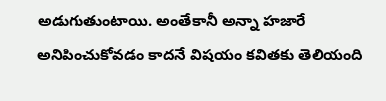అడుగుతుంటాయి. అంతేకానీ అన్నా హజారే అనిపించుకోవడం కాదనే విషయం కవితకు తెలియంది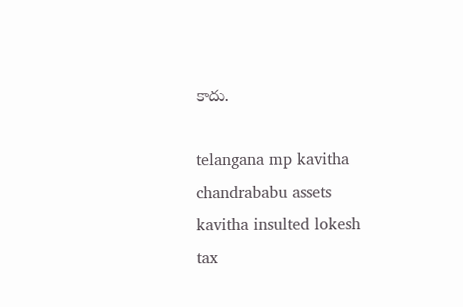కాదు.

telangana mp kavitha
chandrababu assets
kavitha insulted lokesh
tax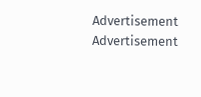Advertisement
Advertisement